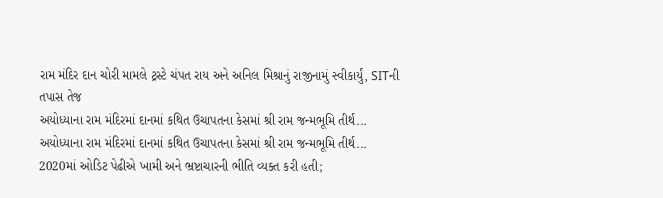રામ મંદિર દાન ચોરી મામલે ટ્રસ્ટે ચંપત રાય અને અનિલ મિશ્રાનું રાજીનામું સ્વીકાર્યું, SITની તપાસ તેજ
અયોધ્યાના રામ મંદિરમાં દાનમાં કથિત ઉચાપતના કેસમાં શ્રી રામ જન્મભૂમિ તીર્થ...
અયોધ્યાના રામ મંદિરમાં દાનમાં કથિત ઉચાપતના કેસમાં શ્રી રામ જન્મભૂમિ તીર્થ...
2020માં ઓડિટ પેઢીએ ખામી અને ભ્રષ્ટાચારની ભીતિ વ્યક્ત કરી હતી;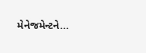મેનેજમેન્ટને...